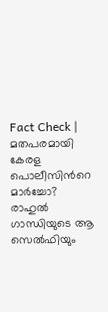Fact Check | മതപരമായി കേരള പൊലീസിന്‍റെ മാര്‍ച്ചോ? രാഹുല്‍ ഗാന്ധിയുടെ ആ സെല്‍ഫിയും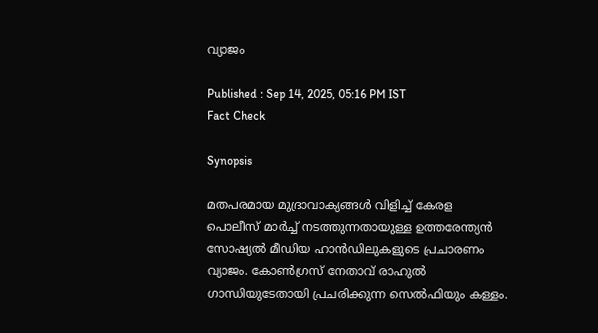വ്യാജം

Published : Sep 14, 2025, 05:16 PM IST
Fact Check

Synopsis

മതപരമായ മുദ്രാവാക്യങ്ങള്‍ വിളിച്ച് കേരള പൊലീസ് മാര്‍ച്ച് നടത്തുന്നതായുള്ള ഉത്തരേന്ത്യന്‍ സോഷ്യല്‍ മീഡിയ ഹാന്‍ഡിലുകളുടെ പ്രചാരണം വ്യാജം. കോണ്‍ഗ്രസ് നേതാവ് രാഹുല്‍ ഗാന്ധിയുടേതായി പ്രചരിക്കുന്ന സെല്‍ഫിയും കള്ളം.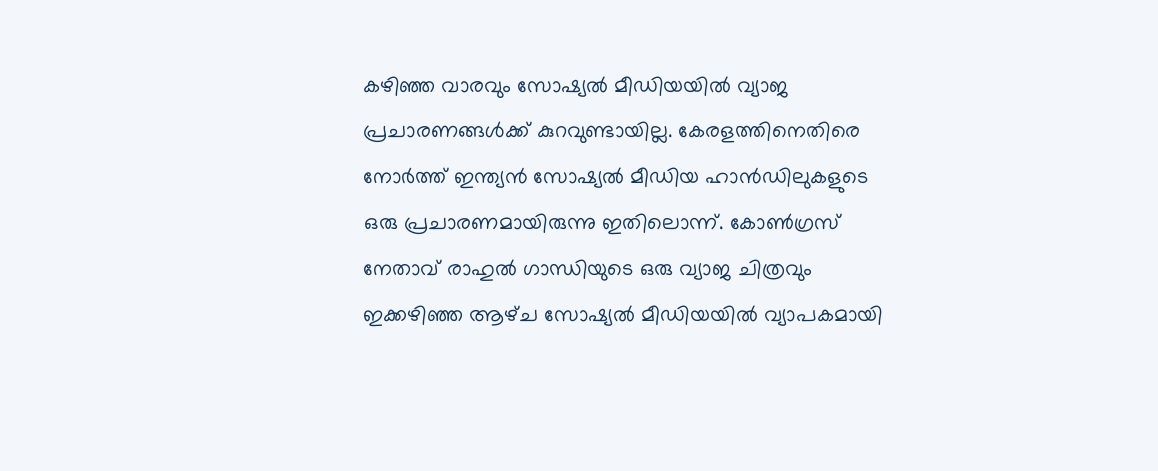കഴിഞ്ഞ വാരവും സോഷ്യല്‍ മീഡിയയില്‍ വ്യാജ പ്രചാരണങ്ങള്‍ക്ക് കുറവുണ്ടായില്ല. കേരളത്തിനെതിരെ നോര്‍ത്ത് ഇന്ത്യന്‍ സോഷ്യല്‍ മീഡിയ ഹാന്‍ഡിലുകളുടെ ഒരു പ്രചാരണമായിരുന്നു ഇതിലൊന്ന്. കോണ്‍ഗ്രസ് നേതാവ് രാഹുല്‍ ഗാന്ധിയുടെ ഒരു വ്യാജ ചിത്രവും ഇക്കഴിഞ്ഞ ആഴ്‌ച സോഷ്യല്‍ മീഡിയയില്‍ വ്യാപകമായി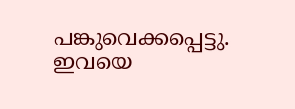പങ്കുവെക്കപ്പെട്ടു. ഇവയെ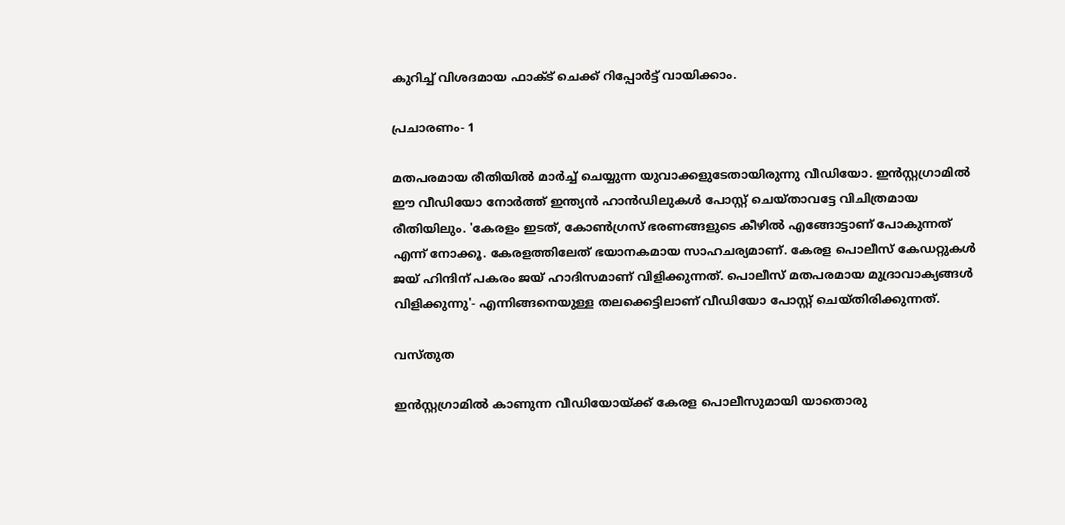കുറിച്ച് വിശദമായ ഫാക്‌ട് ചെക്ക് റിപ്പോര്‍ട്ട് വായിക്കാം.

പ്രചാരണം- 1

മതപരമായ രീതിയില്‍ മാര്‍ച്ച് ചെയ്യുന്ന യുവാക്കളുടേതായിരുന്നു വീഡിയോ. ഇന്‍സ്റ്റഗ്രാമില്‍ ഈ വീഡിയോ നോര്‍ത്ത് ഇന്ത്യന്‍ ഹാന്‍ഡിലുകള്‍ പോസ്റ്റ് ചെയ്‌താവട്ടേ വിചിത്രമായ രീതിയിലും. 'കേരളം ഇടത്, കോണ്‍ഗ്രസ് ഭരണങ്ങളുടെ കീഴില്‍ എങ്ങോട്ടാണ് പോകുന്നത് എന്ന് നോക്കൂ. കേരളത്തിലേത് ഭയാനകമായ സാഹചര്യമാണ്. കേരള പൊലീസ് കേഡറ്റുകള്‍ ജയ് ഹിന്ദിന് പകരം ജയ് ഹാദിസമാണ് വിളിക്കുന്നത്. പൊലീസ് മതപരമായ മുദ്രാവാക്യങ്ങള്‍ വിളിക്കുന്നു'- എന്നിങ്ങനെയുള്ള തലക്കെട്ടിലാണ് വീഡിയോ പോസ്റ്റ് ചെയ്‌തിരിക്കുന്നത്.

വസ്‌തുത

ഇന്‍സ്റ്റഗ്രാമില്‍ കാണുന്ന വീഡിയോയ്‌ക്ക് കേരള പൊലീസുമായി യാതൊരു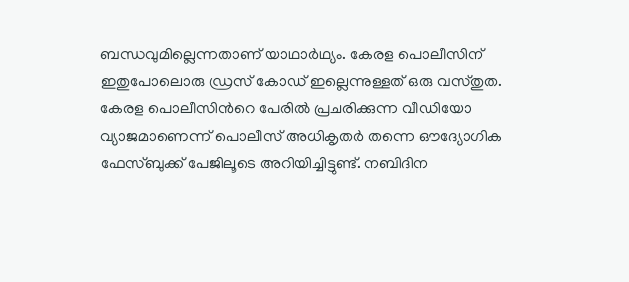ബന്ധവുമില്ലെന്നതാണ് യാഥാര്‍ഥ്യം. കേരള പൊലീസിന് ഇതുപോലൊരു ഡ്രസ് കോഡ് ഇല്ലെന്നുള്ളത് ഒരു വസ്‌തുത. കേരള പൊലീസിന്‍റെ പേരില്‍ പ്രചരിക്കുന്ന വീഡിയോ വ്യാജമാണെന്ന് പൊലീസ് അധികൃതര്‍ തന്നെ ഔദ്യോഗിക ഫേസ്ബുക്ക് പേജിലൂടെ അറിയിച്ചിട്ടുണ്ട്. നബിദിന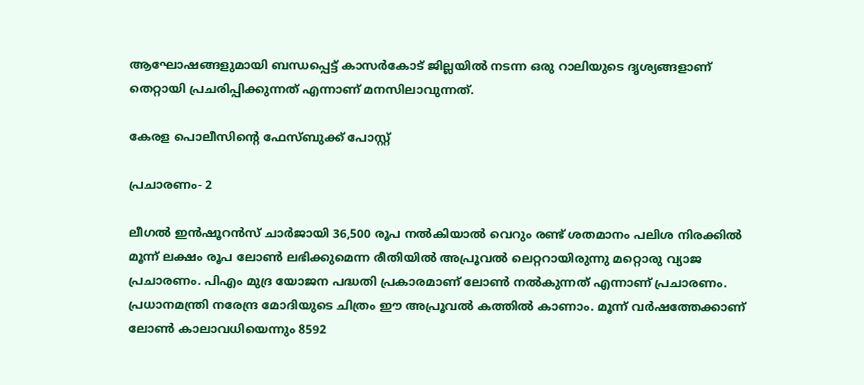ആഘോഷങ്ങളുമായി ബന്ധപ്പെട്ട് കാസർകോട് ജില്ലയില്‍ നടന്ന ഒരു റാലിയുടെ ദൃശ്യങ്ങളാണ് തെറ്റായി പ്രചരിപ്പിക്കുന്നത് എന്നാണ് മനസിലാവുന്നത്.

കേരള പൊലീസിന്‍റെ ഫേസ്ബുക്ക് പോസ്റ്റ്

പ്രചാരണം- 2

ലീഗല്‍ ഇന്‍ഷൂറന്‍സ് ചാര്‍ജായി 36,500 രൂപ നല്‍കിയാല്‍ വെറും രണ്ട് ശതമാനം പലിശ നിരക്കില്‍ മൂന്ന് ലക്ഷം രൂപ ലോണ്‍ ലഭിക്കുമെന്ന രീതിയില്‍ അപ്രൂവല്‍ ലെറ്ററായിരുന്നു മറ്റൊരു വ്യാജ പ്രചാരണം. പിഎം മുദ്ര യോജന പദ്ധതി പ്രകാരമാണ് ലോണ്‍ നല്‍കുന്നത് എന്നാണ് പ്രചാരണം. പ്രധാനമന്ത്രി നരേന്ദ്ര മോദിയുടെ ചിത്രം ഈ അപ്രൂവല്‍ കത്തില്‍ കാണാം. മൂന്ന് വര്‍ഷത്തേക്കാണ് ലോണ്‍ കാലാവധിയെന്നും 8592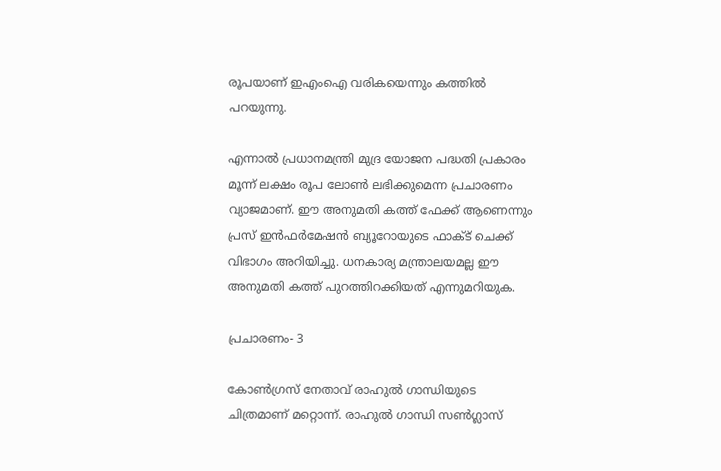രൂപയാണ് ഇഎംഐ വരികയെന്നും കത്തില്‍ പറയുന്നു.

എന്നാല്‍ പ്രധാനമന്ത്രി മുദ്ര യോജന പദ്ധതി പ്രകാരം മൂന്ന് ലക്ഷം രൂപ ലോണ്‍ ലഭിക്കുമെന്ന പ്രചാരണം വ്യാജമാണ്. ഈ അനുമതി കത്ത് ഫേക്ക് ആണെന്നും പ്രസ് ഇന്‍ഫര്‍മേഷന്‍ ബ്യൂറോയുടെ ഫാക്‌ട് ചെക്ക് വിഭാഗം അറിയിച്ചു. ധനകാര്യ മന്ത്രാലയമല്ല ഈ അനുമതി കത്ത് പുറത്തിറക്കിയത് എന്നുമറിയുക.

പ്രചാരണം- 3

കോൺഗ്രസ് നേതാവ് രാഹുൽ ഗാന്ധിയുടെ ചിത്രമാണ് മറ്റൊന്ന്. രാഹുല്‍ ഗാന്ധി സൺഗ്ലാസ്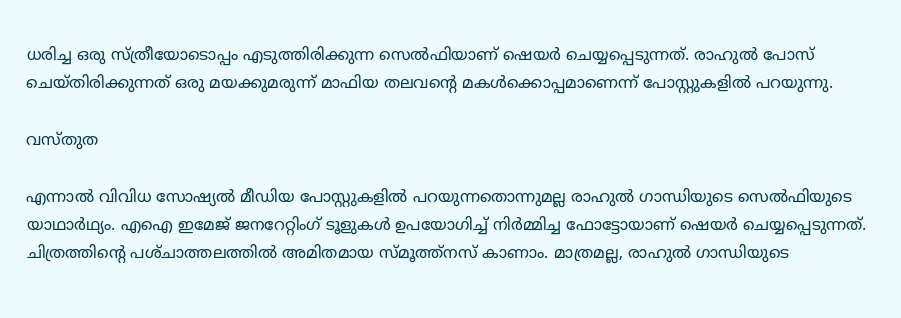ധരിച്ച ഒരു സ്ത്രീയോടൊപ്പം എടുത്തിരിക്കുന്ന സെല്‍ഫിയാണ് ഷെയര്‍ ചെയ്യപ്പെടുന്നത്. രാഹുല്‍ പോസ് ചെയ്‌തിരിക്കുന്നത് ഒരു മയക്കുമരുന്ന് മാഫിയ തലവന്‍റെ മകള്‍ക്കൊപ്പമാണെന്ന് പോസ്റ്റുകളില്‍ പറയുന്നു.

വസ്‌തുത

എന്നാല്‍ വിവിധ സോഷ്യല്‍ മീഡിയ പോസ്റ്റുകളില്‍ പറയുന്നതൊന്നുമല്ല രാഹുല്‍ ഗാന്ധിയുടെ സെല്‍ഫിയുടെ യാഥാര്‍ഥ്യം. എഐ ഇമേജ് ജനറേറ്റിംഗ് ടൂളുകള്‍ ഉപയോഗിച്ച് നിര്‍മ്മിച്ച ഫോട്ടോയാണ് ഷെയര്‍ ചെയ്യപ്പെടുന്നത്. ചിത്രത്തിന്‍റെ പശ്‌ചാത്തലത്തില്‍ അമിതമായ സ്‌മൂത്ത്‌നസ് കാണാം. മാത്രമല്ല, രാഹുല്‍ ഗാന്ധിയുടെ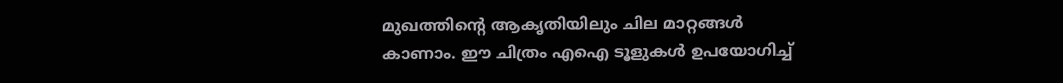മുഖത്തിന്‍റെ ആകൃതിയിലും ചില മാറ്റങ്ങള്‍ കാണാം. ഈ ചിത്രം എഐ ടൂളുകള്‍ ഉപയോഗിച്ച്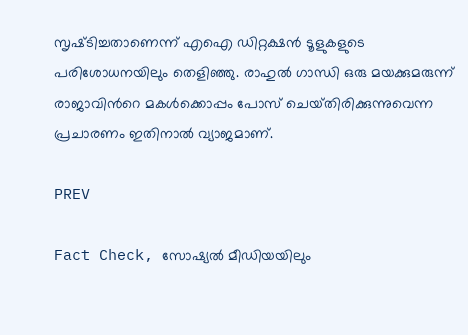സൃഷ്‌ടിച്ചതാണെന്ന് എഐ ഡിറ്റക്ഷന്‍ ടൂളുകളുടെ പരിശോധനയിലും തെളിഞ്ഞു. രാഹുല്‍ ഗാന്ധി ഒരു മയക്കുമരുന്ന് രാജാവിന്‍റെ മകള്‍ക്കൊപ്പം പോസ് ചെയ്‌തിരിക്കുന്നുവെന്ന പ്രചാരണം ഇതിനാല്‍ വ്യാജമാണ്.

PREV

Fact Check, സോഷ്യൽ മീഡിയയിലും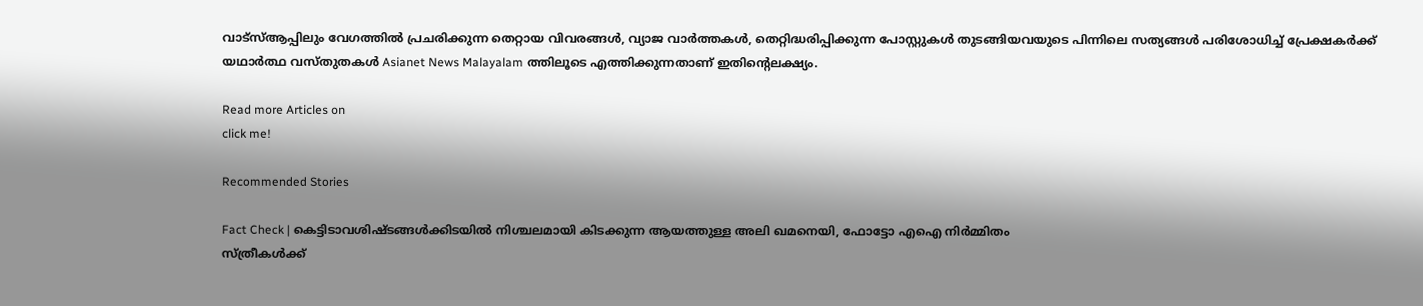വാട്സ്ആപ്പിലും വേഗത്തിൽ പ്രചരിക്കുന്ന തെറ്റായ വിവരങ്ങൾ, വ്യാജ വാർത്തകൾ, തെറ്റിദ്ധരിപ്പിക്കുന്ന പോസ്റ്റുകൾ തുടങ്ങിയവയുടെ പിന്നിലെ സത്യങ്ങൾ പരിശോധിച്ച് പ്രേക്ഷകർക്ക് യഥാർത്ഥ വസ്തുതകൾ Asianet News Malayalam ത്തിലൂടെ എത്തിക്കുന്നതാണ് ഇതിന്‍റെലക്ഷ്യം.

Read more Articles on
click me!

Recommended Stories

Fact Check | കെട്ടിടാവശിഷ്‍ടങ്ങള്‍ക്കിടയില്‍ നിശ്ചലമായി കിടക്കുന്ന ആയത്തുള്ള അലി ഖമനെയി, ഫോട്ടോ എഐ നിർമ്മിതം
സ്ത്രീകൾക്ക്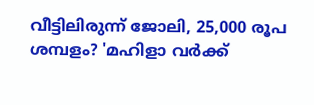വീട്ടിലിരുന്ന് ജോലി, 25,000 രൂപ ശമ്പളം? 'മഹിളാ വർക്ക്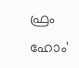ഫ്രം ഹോം'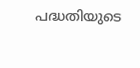പദ്ധതിയുടെ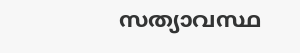സത്യാവസ്ഥ